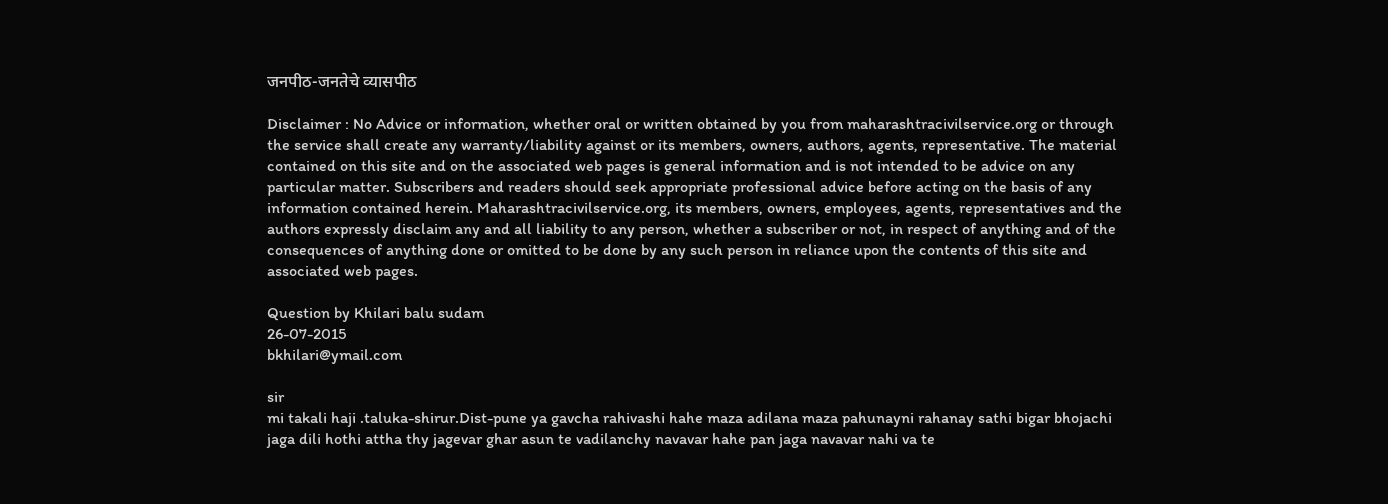जनपीठ-जनतेचे व्यासपीठ

Disclaimer : No Advice or information, whether oral or written obtained by you from maharashtracivilservice.org or through the service shall create any warranty/liability against or its members, owners, authors, agents, representative. The material contained on this site and on the associated web pages is general information and is not intended to be advice on any particular matter. Subscribers and readers should seek appropriate professional advice before acting on the basis of any information contained herein. Maharashtracivilservice.org, its members, owners, employees, agents, representatives and the authors expressly disclaim any and all liability to any person, whether a subscriber or not, in respect of anything and of the consequences of anything done or omitted to be done by any such person in reliance upon the contents of this site and associated web pages.

Question by Khilari balu sudam
26-07-2015
bkhilari@ymail.com

sir
mi takali haji .taluka-shirur.Dist-pune ya gavcha rahivashi hahe maza adilana maza pahunayni rahanay sathi bigar bhojachi jaga dili hothi attha thy jagevar ghar asun te vadilanchy navavar hahe pan jaga navavar nahi va te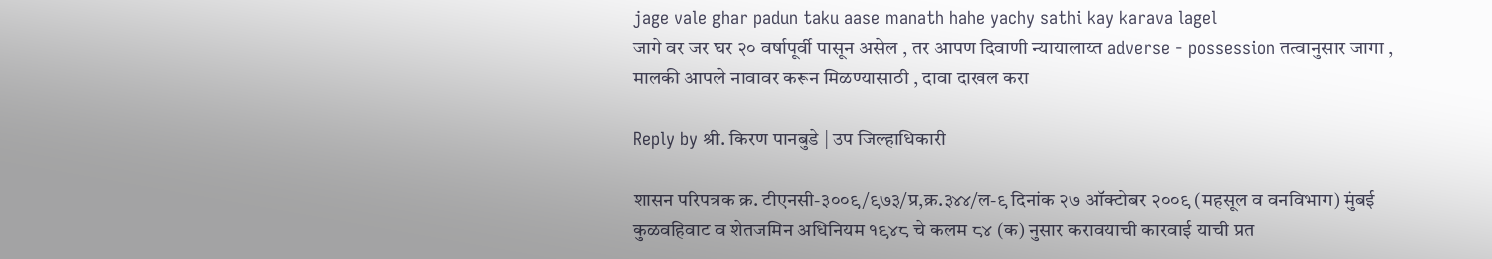jage vale ghar padun taku aase manath hahe yachy sathi kay karava lagel
जागे वर जर घर २० वर्षापूर्वी पासून असेल , तर आपण दिवाणी न्यायालाय्त adverse - possession तत्वानुसार जागा , मालकी आपले नावावर करून मिळण्यासाठी , दावा दाखल करा

Reply by श्री. किरण पानबुडे | उप जिल्हाधिकारी

शासन परिपत्रक क्र. टीएनसी-३००९/९७३/प्र,क्र.३४४/ल-९ दिनांक २७ ऑक्टोबर २००९ (महसूल व वनविभाग) मुंबई कुळवहिवाट व शेतजमिन अधिनियम १९४८ चे कलम ८४ (क) नुसार करावयाची कारवाई याची प्रत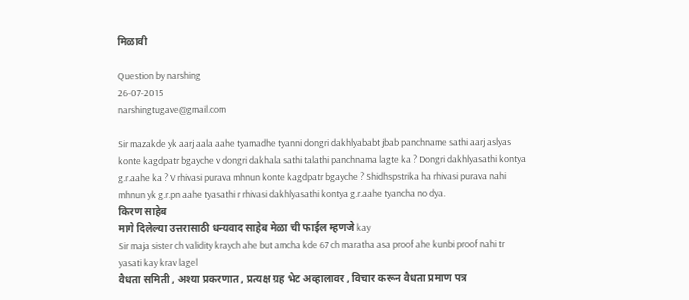मिळावी

Question by narshing
26-07-2015
narshingtugave@gmail.com

Sir mazakde yk aarj aala aahe tyamadhe tyanni dongri dakhlyababt jbab panchname sathi aarj aslyas konte kagdpatr bgayche v dongri dakhala sathi talathi panchnama lagte ka ? Dongri dakhlyasathi kontya g.r.aahe ka ? V rhivasi purava mhnun konte kagdpatr bgayche ? Shidhspstrika ha rhivasi purava nahi mhnun yk g.r.pn aahe tyasathi r rhivasi dakhlyasathi kontya g.r.aahe tyancha no dya.
किरण साहेब
मागे दिलेल्या उत्तरासाठी धन्यवाद साहेब मेळा ची फाईल म्हणजे kay
Sir maja sister ch validity kraych ahe but amcha kde 67 ch maratha asa proof ahe kunbi proof nahi tr yasati kay krav lagel
वैधता समिती , अश्या प्रकरणात , प्रत्यक्ष ग्रह भेट अव्हालावर , विचार करून वैधता प्रमाण पत्र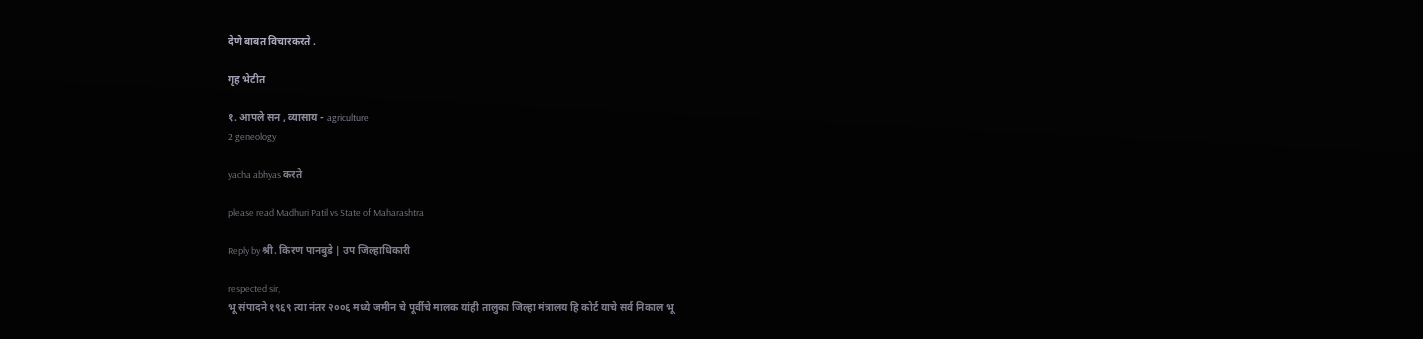देणे बाबत विचारकरते .

गृह भेटीत

१. आपले सन , व्यासाय - agriculture
2 geneology

yacha abhyas करते

please read Madhuri Patil vs State of Maharashtra

Reply by श्री. किरण पानबुडे | उप जिल्हाधिकारी

respected sir,
भू संपादने १९६९ त्या नंतर २००६ मध्ये जमीन चे पूर्वीचे मालक यांही तालुका जिल्हा मंत्रालय हि कोर्ट याचे सर्व निकाल भू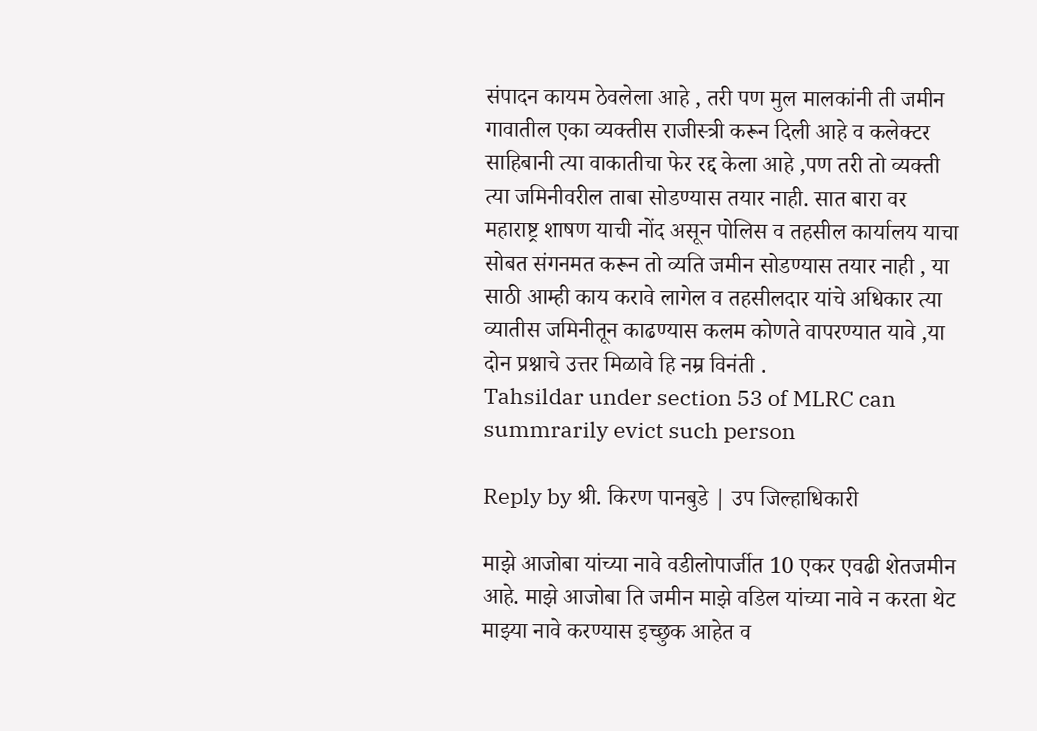संपादन कायम ठेवलेला आहे , तरी पण मुल मालकांनी ती जमीन गावातील एका व्यक्तीस राजीस्त्री करून दिली आहे व कलेक्टर साहिबानी त्या वाकातीचा फेर रद्द केला आहे ,पण तरी तो व्यक्ती त्या जमिनीवरील ताबा सोडण्यास तयार नाही. सात बारा वर महाराष्ट्र शाषण याची नोंद असून पोलिस व तहसील कार्यालय याचा सोबत संगनमत करून तो व्यति जमीन सोडण्यास तयार नाही , या साठी आम्ही काय करावे लागेल व तहसीलदार यांचे अधिकार त्या व्यातीस जमिनीतून काढण्यास कलम कोणते वापरण्यात यावे ,या दोन प्रश्नाचे उत्तर मिळावे हि नम्र विनंती .
Tahsildar under section 53 of MLRC can summrarily evict such person

Reply by श्री. किरण पानबुडे | उप जिल्हाधिकारी

माझे आजोबा यांच्या नावे वडीलोपार्जीत 10 एकर एवढी शेतजमीन आहे. माझे आजोबा ति जमीन माझे वडिल यांच्या नावे न करता थेट माझ्या नावे करण्यास इच्छुक आहेत व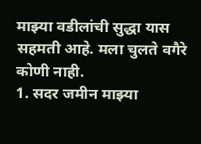माझ्या वडीलांची सुद्धा यास सहमती आहे. मला चुलते वगैरे कोणी नाही.
1. सदर जमीन माझ्या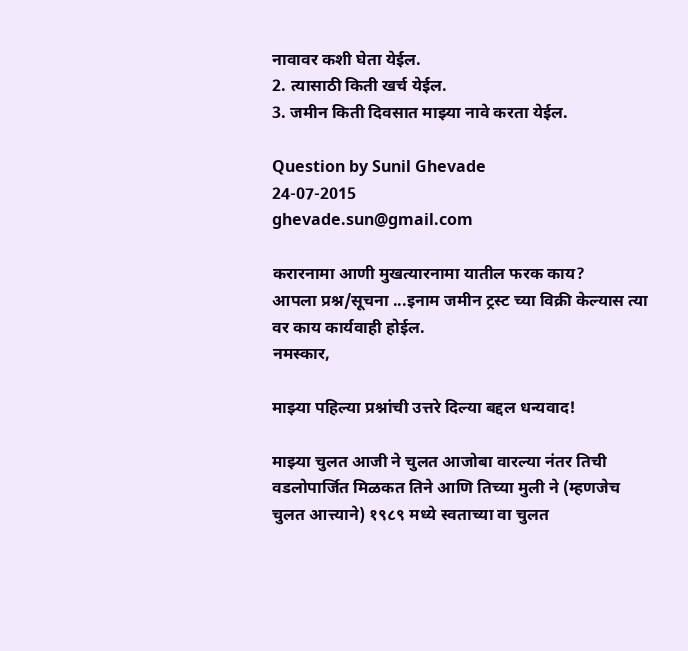नावावर कशी घेता येईल.
2. त्यासाठी किती खर्च येईल.
3. जमीन किती दिवसात माझ्या नावे करता येईल.

Question by Sunil Ghevade
24-07-2015
ghevade.sun@gmail.com

करारनामा आणी मुखत्यारनामा यातील फरक काय?
आपला प्रश्न/सूचना ...इनाम जमीन ट्रस्ट च्या विक्री केल्यास त्या वर काय कार्यवाही होईल.
नमस्कार,

माझ्या पहिल्या प्रश्नांची उत्तरे दिल्या बद्दल धन्यवाद!

माझ्या चुलत आजी ने चुलत आजोबा वारल्या नंतर तिची वडलोपार्जित मिळकत तिने आणि तिच्या मुली ने (म्हणजेच चुलत आत्त्याने) १९८९ मध्ये स्वताच्या वा चुलत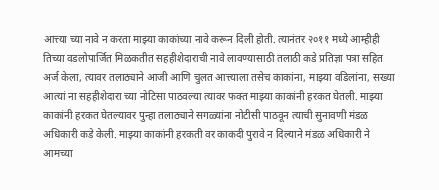आत्त्या च्या नावे न करता माझ्या काकांच्या नावे करून दिली होती. त्यानंतर २०११ मध्ये आम्हीही तिच्या वडलोपार्जित मिळकतीत सहहीशेदाराची नावे लावण्यासाठी तलाठी कडे प्रतिज्ञा पत्रा सहित अर्ज केला, त्यावर तलाठ्याने आजी आणि चुलत आत्त्याला तसेच काकांना, माझ्या वडिलांना, सख्या आत्यां ना सहहीशेदारा च्या नोटिसा पाठवल्या त्यावर फक्त माझ्या काकांनी हरकत घेतली. माझ्या काकांनी हरकत घेतल्यावर पुन्हा तलाठ्याने सगळ्यांना नोटीसी पाठवून त्याची सुनावणी मंडळ अधिकारी कडे केली. माझ्या काकांनी हरकती वर काकदी पुरावे न दिल्याने मंडळ अधिकारी ने आमच्या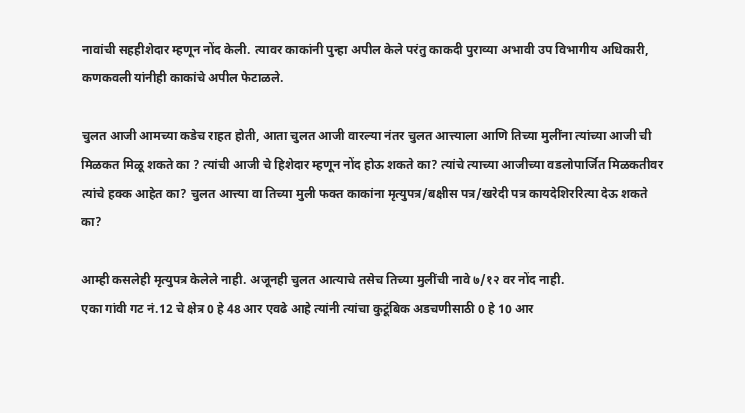नावांची सहहीशेदार म्हणून नोंद केली. त्यावर काकांनी पुन्हा अपील केले परंतु काकदी पुराव्या अभावी उप विभागीय अधिकारी, कणकवली यांनीही काकांचे अपील फेटाळले.

चुलत आजी आमच्या कडेच राहत होती, आता चुलत आजी वारल्या नंतर चुलत आत्त्याला आणि तिच्या मुलींना त्यांच्या आजी ची मिळकत मिळू शकते का ? त्यांची आजी चे हिशेदार म्हणून नोंद होऊ शकते का? त्यांचे त्याच्या आजीच्या वडलोपार्जित मिळकतीवर त्यांचे हक्क आहेत का? चुलत आत्त्या वा तिच्या मुली फक्त काकांना मृत्युपत्र/बक्षीस पत्र/खरेदी पत्र कायदेशिररित्या देऊ शकते का?

आम्ही कसलेही मृत्युपत्र केलेले नाही. अजूनही चुलत आत्याचे तसेच तिच्या मुलींची नावे ७/१२ वर नोंद नाही.
एका गांवी गट नं.12 चे क्षेत्र 0 हे 48 आर एवढे आहे त्यांनी त्यांचा कुटूंबिक अडचणीसाठी 0 हे 10 आर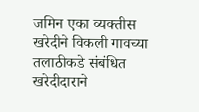जमिन एका व्यक्तीस खरेदीने विकली गावच्या तलाठीकडे संबंधित खरेदीदाराने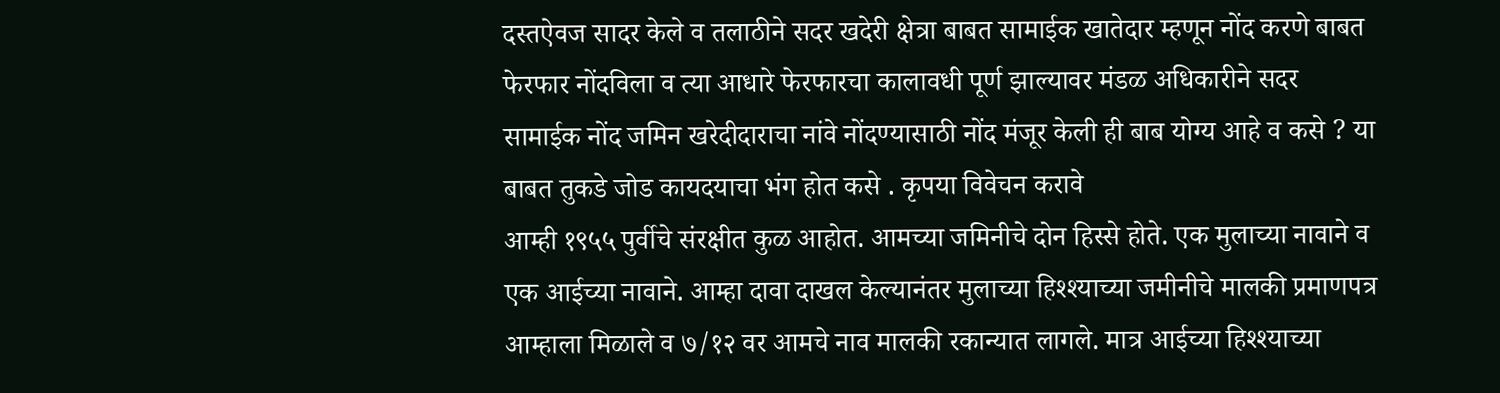दस्तऐवज सादर केले व तलाठीने सदर खदेरी क्षेत्रा बाबत सामाईक खातेदार म्हणून नोंद करणे बाबत फेरफार नोंदविला व त्या आधारे फेरफारचा कालावधी पूर्ण झाल्यावर मंडळ अधिकारीने सदर सामाईक नोंद जमिन खरेदीदाराचा नांवे नोंदण्यासाठी नोंद मंजूर केली ही बाब योग्य आहे व कसे ? या बाबत तुकडे जोड कायदयाचा भंग होत कसे . कृपया विवेचन करावे
आम्ही १९५५ पुर्वीचे संरक्षीत कुळ आहोत. आमच्या जमिनीचे दोन हिस्से होते. एक मुलाच्या नावाने व एक आईच्या नावाने. आम्हा दावा दाखल केल्यानंतर मुलाच्या हिश्श्याच्या जमीनीचे मालकी प्रमाणपत्र आम्हाला मिळाले व ७/१२ वर आमचे नाव मालकी रकान्यात लागले. मात्र आईच्या हिश्श्याच्या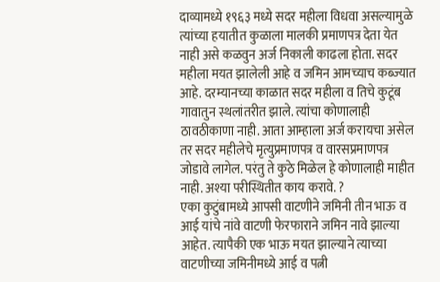दाव्यामध्ये १९६३ मध्ये सदर महीला विधवा असल्यामुळे त्यांच्या हयातीत कुळाला मालकी प्रमाणपत्र देता येत नाही असे कळवुन अर्ज निकाली काढला होता. सदर महीला मयत झालेली आहे व जमिन आमच्याच कब्ज्यात आहे. दरम्यानच्या काळात सदर महीला व तिचे कुटूंब गावातुन स्थलांतरीत झाले. त्यांचा कोणालाही ठावठीकाणा नाही. आता आम्हाला अर्ज करायचा असेल तर सदर महीलेचे मृत्युप्रमाणपत्र व वारसप्रमाणपत्र जोडावे लागेल. परंतु ते कुठे मिळेल हे कोणालाही माहीत नाही. अश्या परीस्थितीत काय करावे. ?
एका कुटुंबामध्ये आपसी वाटणीने जमिनी तीन भाऊ व आई यांचे नांवे वाटणी फेरफाराने जमिन नावे झाल्या आहेत. त्यापैकी एक भाऊ मयत झाल्याने त्याच्या वाटणीच्या जमिनीमध्ये आई व पत्नी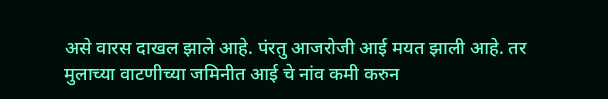असे वारस दाखल झाले आहे. पंरतु आजरोजी आई मयत झाली आहे. तर मुलाच्या वाटणीच्या जमिनीत आई चे नांव कमी करुन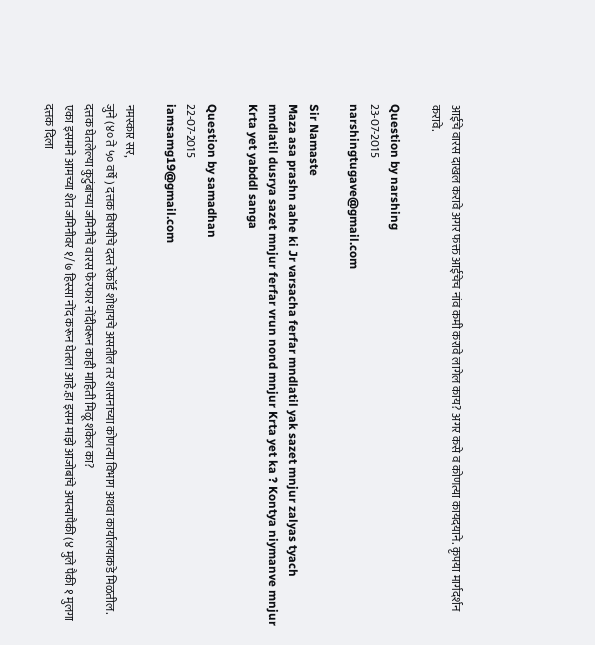आईचे वारस दाखल करावे अगर फक्त आईचेच नांव कमी करावे लागेल काय? अगर कसे व कोणत्या कायदयाने. कृपया मार्गदर्शन करावे.

Question by narshing
23-07-2015
narshingtugave@gmail.com

Sir Namaste
Maza asa prashn aahe ki Jr varsacha ferfar mndlatil yak sazet mnjur zalyas tyach mndlatil dusrya sazet mnjur ferfar vrun nond mnjur Krta yet ka ? Kontya niymanve mnjur Krta yet yabddl sanga

Question by samadhan
22-07-2015
iamsamg19@gmail.com

नमस्कार सर,
जुने (४० ते ५० वर्षे ) दत्तक विषयीचे दस्त रेकॉर्ड शोधायचे असतील तर शासनाच्या कोणत्या विभाग अथवा कार्यालयाकडे मिळतील.
दत्तक घेतलेल्या कुटुंबाच्या जमिनीचे वारस फेरफार नोंदीवरून काही माहिती मिळू शकेल का?
एका इसमाने आमच्या शेत जमिनीवर १/७ हिस्सा नोंद करून घेतला आहे.हा इसम माझे आजोबांचे अपत्यापैकी (४ मुले पैकी १ मुलगा दत्तक दिला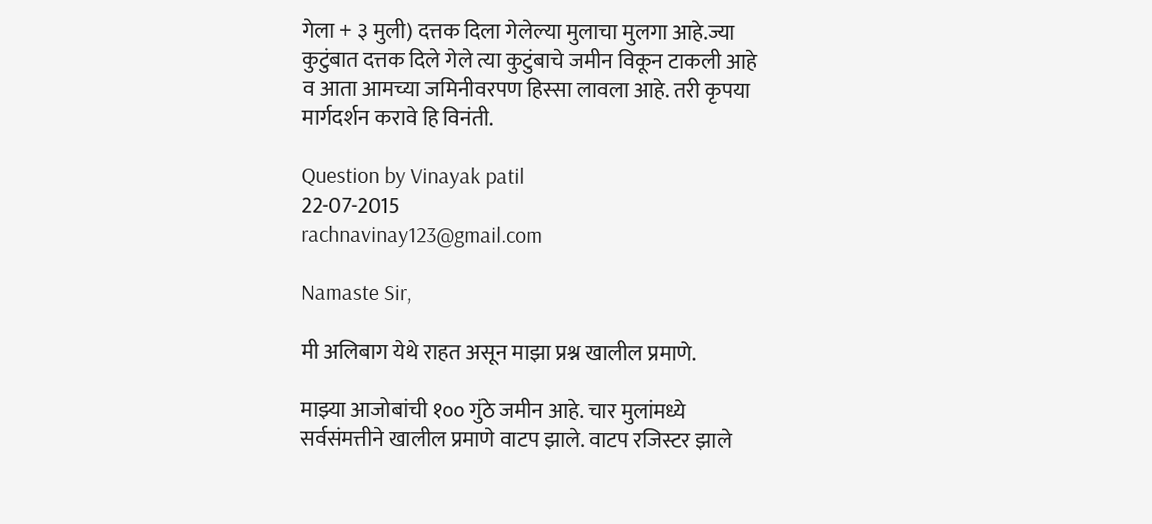गेला + ३ मुली) दत्तक दिला गेलेल्या मुलाचा मुलगा आहे.ज्या कुटुंबात दत्तक दिले गेले त्या कुटुंबाचे जमीन विकून टाकली आहे व आता आमच्या जमिनीवरपण हिस्सा लावला आहे. तरी कृपया मार्गदर्शन करावे हि विनंती.

Question by Vinayak patil
22-07-2015
rachnavinay123@gmail.com

Namaste Sir,

मी अलिबाग येथे राहत असून माझा प्रश्न खालील प्रमाणे.

माझ्या आजोबांची १०० गुंठे जमीन आहे. चार मुलांमध्ये सर्वसंमत्तीने खालील प्रमाणे वाटप झाले. वाटप रजिस्टर झाले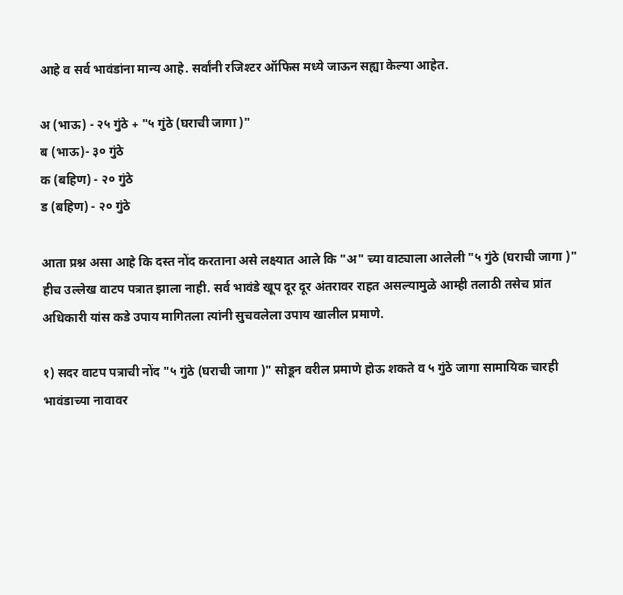आहे व सर्व भावंडांना मान्य आहे. सर्वांनी रजिश्टर ऑफिस मध्ये जाऊन सह्या केल्या आहेत.

अ (भाऊ) - २५ गुंठे + "५ गुंठे (घराची जागा )"
ब (भाऊ)- ३० गुंठे
क (बहिण) - २० गुंठे
ड (बहिण) - २० गुंठे

आता प्रश्न असा आहे कि दस्त नोंद करताना असे लक्ष्यात आले कि "अ" च्या वाट्याला आलेली "५ गुंठे (घराची जागा )" हीच उल्लेख वाटप पत्रात झाला नाही. सर्व भावंडे खूप दूर दूर अंतरावर राहत असल्यामुळे आम्ही तलाठी तसेच प्रांत अधिकारी यांस कडे उपाय मागितला त्यांनी सुचवलेला उपाय खालील प्रमाणे.

१) सदर वाटप पत्राची नोंद "५ गुंठे (घराची जागा )" सोडून वरील प्रमाणे होऊ शकते व ५ गुंठे जागा सामायिक चारही भावंडाच्या नावावर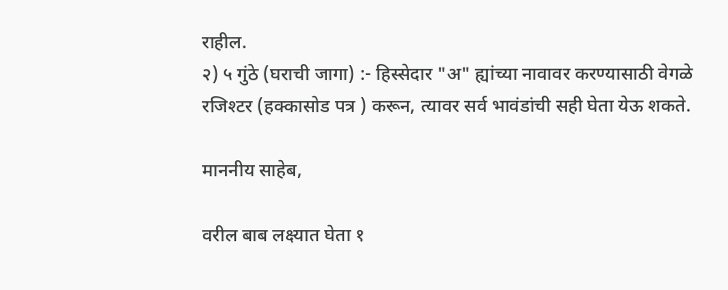राहील.
२) ५ गुंठे (घराची जागा) :- हिस्सेदार "अ" ह्यांच्या नावावर करण्यासाठी वेगळे रजिश्टर (हक्कासोड पत्र ) करून, त्यावर सर्व भावंडांची सही घेता येऊ शकते.

माननीय साहेब,

वरील बाब लक्ष्यात घेता १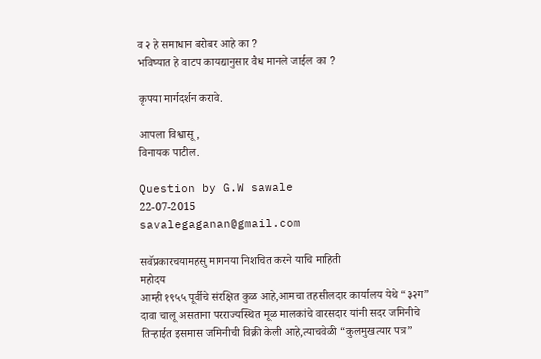व २ हे समाधान बरोबर आहे का ?
भविष्यात हे वाटप कायद्यानुसार वैध मानले जाईल का ?

कृपया मार्गदर्शन करावे.

आपला विश्वासू,
विनायक पाटील.

Question by G.W sawale
22-07-2015
savalegaganan@gmail.com

सवॅप्रकारचयामहसु मागनया निशचित करने याचि माहिती
महोदय
आम्ही १९५५ पूर्वीचे संरक्षित कुळ आहे,आमचा तहसीलदार कार्यालय येथे “३२ग” दावा चालू असताना परराज्यस्थित मूळ मालकांचे वारसदार यांनी सदर जमिनीचे तिऱ्हाईत इसमास जमिनीची विक्री केली आहे,त्याचवेळी “कुलमुखत्यार पत्र”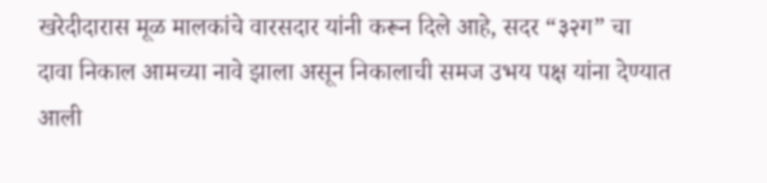खरेदीदारास मूळ मालकांचे वारसदार यांनी करून दिले आहे, सदर “३२ग” चा दावा निकाल आमच्या नावे झाला असून निकालाची समज उभय पक्ष यांना देण्यात आली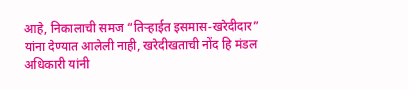आहे, निकालाची समज “तिऱ्हाईत इसमास-खरेदीदार” यांना देण्यात आलेली नाही, खरेदीखताची नोंद हि मंडल अधिकारी यांनी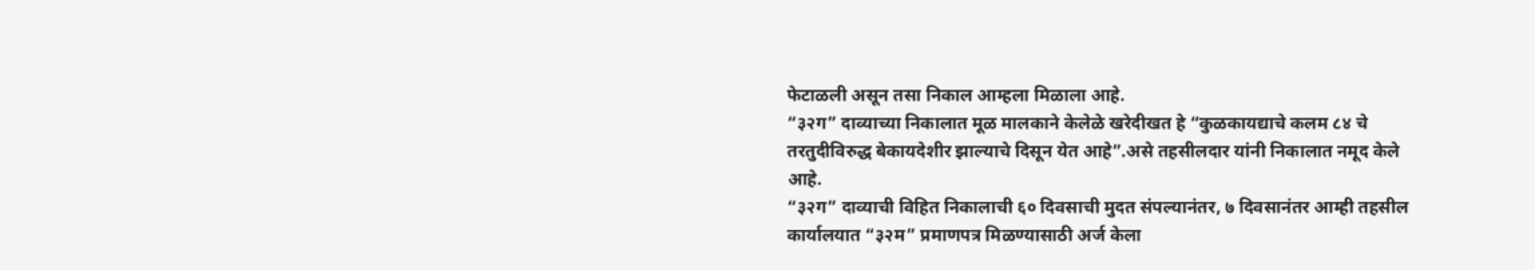फेटाळली असून तसा निकाल आम्हला मिळाला आहे.
“३२ग” दाव्याच्या निकालात मूळ मालकाने केलेळे खरेदीखत हे “कुळकायद्याचे कलम ८४ चे तरतुदीविरुद्ध बेकायदेशीर झाल्याचे दिसून येत आहे”.असे तहसीलदार यांनी निकालात नमूद केले आहे.
“३२ग” दाव्याची विहित निकालाची ६० दिवसाची मुदत संपल्यानंतर, ७ दिवसानंतर आम्ही तहसील कार्यालयात “३२म” प्रमाणपत्र मिळण्यासाठी अर्ज केला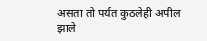असता तो पर्यत कुठलेही अपील झाले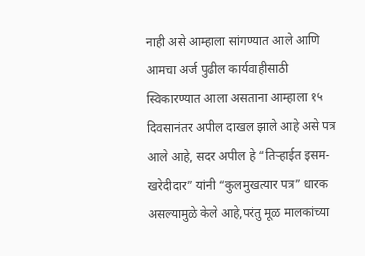नाही असे आम्हाला सांगण्यात आले आणि आमचा अर्ज पुढील कार्यवाहीसाठी स्विकारण्यात आला असताना आम्हाला १५ दिवसानंतर अपील दाखल झाले आहे असे पत्र आले आहे, सदर अपील हे “तिऱ्हाईत इसम-खरेदीदार” यांनी “कुलमुखत्यार पत्र” धारक असल्यामुळे केले आहे,परंतु मूळ मालकांच्या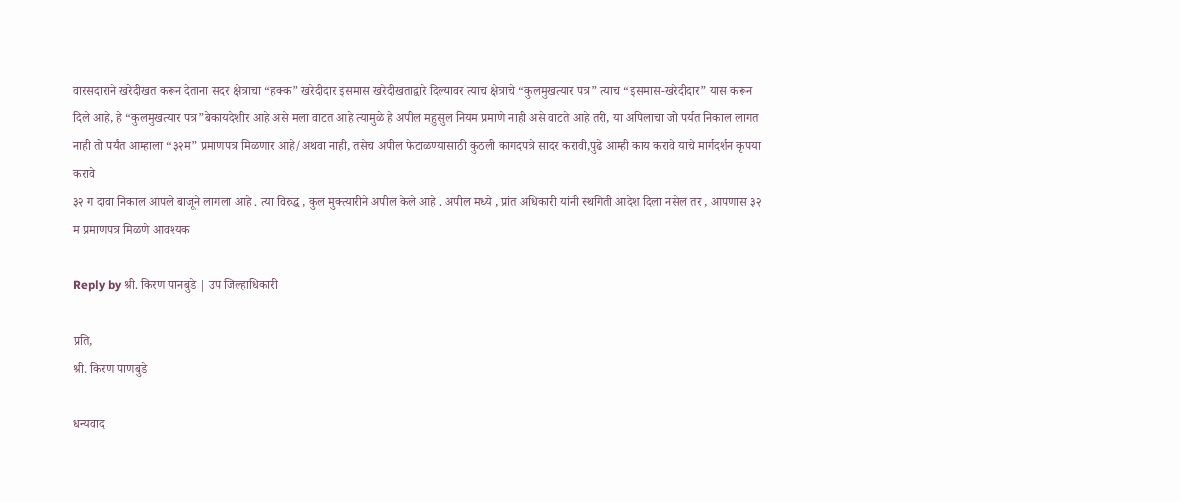वारसदाराने खरेदीखत करून देताना सदर क्षेत्राचा “हक्क” खरेदीदार इसमास खरेदीखताद्वारे दिल्यावर त्याच क्षेत्राचे “कुलमुखत्यार पत्र” त्याच “इसमास-खरेदीदार” यास करून दिले आहे, हे “कुलमुखत्यार पत्र”बेकायदेशीर आहे असे मला वाटत आहे त्यामुळे हे अपील महुसुल नियम प्रमाणे नाही असे वाटते आहे तरी, या अपिलाचा जो पर्यत निकाल लागत नाही तो पर्यंत आम्हाला “३२म” प्रमाणपत्र मिळणार आहे/अथवा नाही, तसेच अपील फेटाळण्यासाठी कुठली कागदपत्रे सादर करावी,पुढे आम्ही काय करावे याचे मार्गदर्शन कृपया करावे
३२ ग दावा निकाल आपले बाजूने लागला आहे . त्या विरुद्ध , कुल मुक्त्यारीने अपील केले आहे . अपील मध्ये , प्रांत अधिकारी यांनी स्थगिती आदेश दिला नसेल तर , आपणास ३२ म प्रमाणपत्र मिळणे आवश्यक

Reply by श्री. किरण पानबुडे | उप जिल्हाधिकारी

प्रति,
श्री. किरण पाणबुडे

धन्यवाद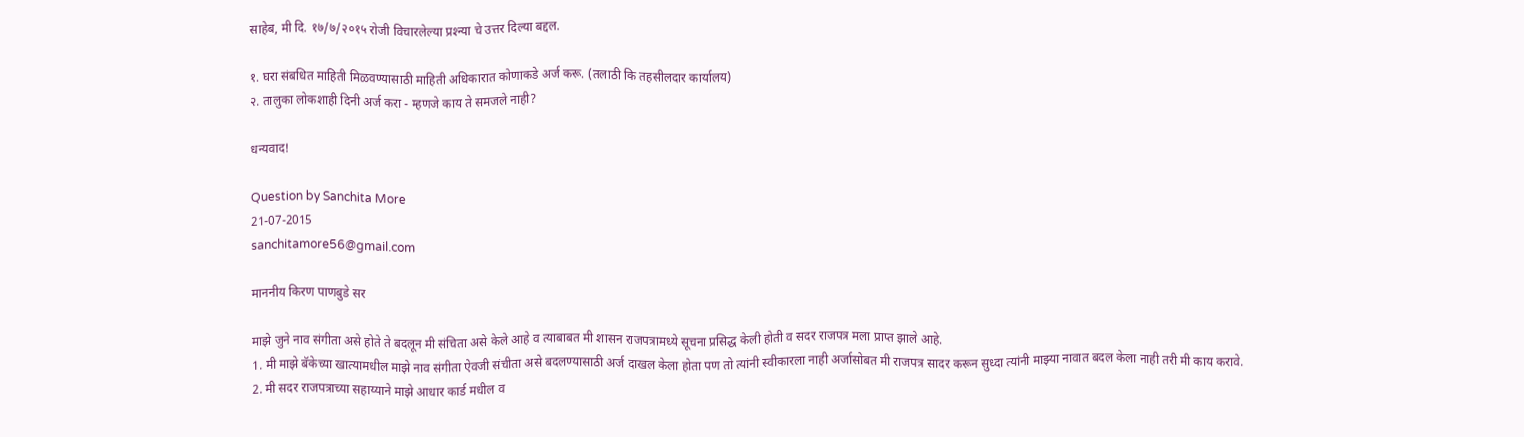साहेब, मी दि. १७/७/२०१५ रोजी विचारलेल्या प्रश्न्या चे उत्तर दिल्या बद्दल.

१. घरा संबधित माहिती मिळवण्यासाठी माहिती अधिकारात कोणाकडे अर्ज करू. (तलाठी कि तहसीलदार कार्यालय)
२. तालुका लोकशाही दिनी अर्ज करा - म्हणजे काय ते समजले नाही?

धन्यवाद!

Question by Sanchita More
21-07-2015
sanchitamore56@gmail.com

माननीय किरण पाणबुडे सर

माझे जुने नाव संगीता असे होते ते बदलून मी संचिता असे केले आहे व त्याबाबत मी शासन राजपत्रामध्ये सूचना प्रसिद्ध केली होती व सदर राजपत्र मला प्राप्त झाले आहे.
1. मी माझे बॅकेच्या खात्यामधील माझे नाव संगीता ऐवजी संचीता असे बदलण्यासाठी अर्ज दाखल केला होता पण तो त्यांनी स्वीकारला नाही अर्जासोबत मी राजपत्र सादर करून सुध्दा त्यांनी माझ्या नावात बदल केला नाही तरी मी काय करावे.
2. मी सदर राजपत्राच्या सहाय्याने माझे आधार कार्ड मधील व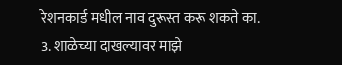रेशनकार्ड मधील नाव दुरूस्त करू शकते का.
3. शाळेच्या दाखल्यावर माझे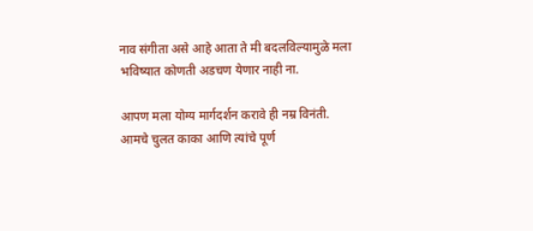नाव संगीता असे आहे आता ते मी बदलविल्यामुळे मला भविष्यात कोणती अडचण येणार नाही ना.

आपण मला योग्य मार्गदर्शन करावे ही नम्र विनंती.
आमचे चुलत काका आणि त्यांचे पूर्ण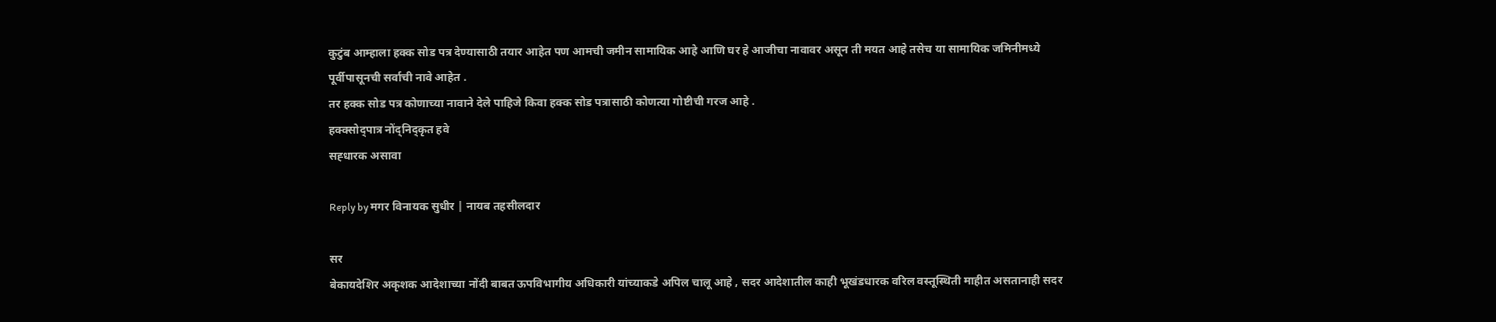कुटुंब आम्हाला हक्क सोड पत्र देण्यासाठी तयार आहेत पण आमची जमीन सामायिक आहे आणि घर हे आजीचा नावावर असून ती मयत आहे तसेच या सामायिक जमिनीमध्ये पूर्वीपासूनची सर्वाची नावे आहेत .
तर हक्क सोड पत्र कोणाच्या नावाने देले पाहिजे किवा हक्क सोड पत्रासाठी कोणत्या गोष्टीची गरज आहे .
हक्क्सोद्पात्र नोंद्निद्कृत हवे
सह्धारक असावा

Reply by मगर विनायक सुधीर | नायब तहसीलदार

सर
बेकायदेशिर अकृशक आदेशाच्या नोंदी बाबत ऊपविभागीय अधिकारी यांच्याकडे अपिल चालू आहे , सदर आदेशातील काही भूखंडधारक वरिल वस्तूस्थिती माहीत असतानाही सदर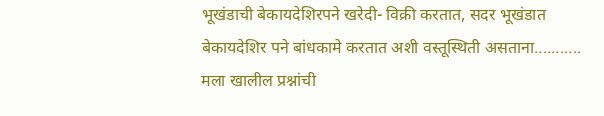भूखंडाची बेकायदेशिरपने खरेदी- विक्री करतात, सदर भूखंडात बेकायदेशिर पने बांधकामे करतात अशी वस्तूस्थिती असताना...........
मला खालील प्रश्नांची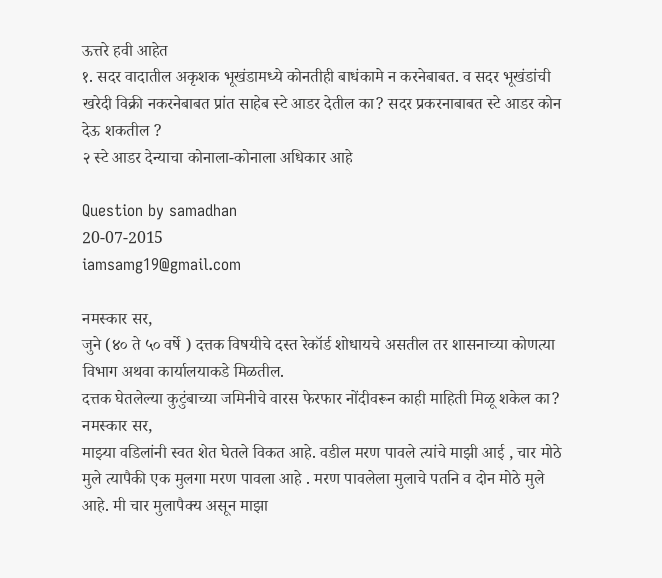ऊत्तरे हवी आहेत
१. सदर वादातील अकृशक भूखंडामध्ये कोनतीही बाधंकामे न करनेबाबत. व सदर भूखंडांची खरेदी विक्री नकरनेबाबत प्रांत साहेब स्टे आडर देतील का? सदर प्रकरनाबाबत स्टे आडर कोन देऊ शकतील ?
२ स्टे आडर देन्याचा कोनाला-कोनाला अधिकार आहे

Question by samadhan
20-07-2015
iamsamg19@gmail.com

नमस्कार सर,
जुने (४० ते ५० वर्षे ) दत्तक विषयीचे दस्त रेकॉर्ड शोधायचे असतील तर शासनाच्या कोणत्या विभाग अथवा कार्यालयाकडे मिळतील.
दत्तक घेतलेल्या कुटुंबाच्या जमिनीचे वारस फेरफार नोंदीवरून काही माहिती मिळू शकेल का?
नमस्कार सर,
माझ्या वडिलांनी स्वत शेत घेतले विकत आहे. वडील मरण पावले त्यांचे माझी आई , चार मोठे मुले त्यापैकी एक मुलगा मरण पावला आहे . मरण पावलेला मुलाचे पतनि व दोन मोठे मुले आहे. मी चार मुलापैक्य असून माझा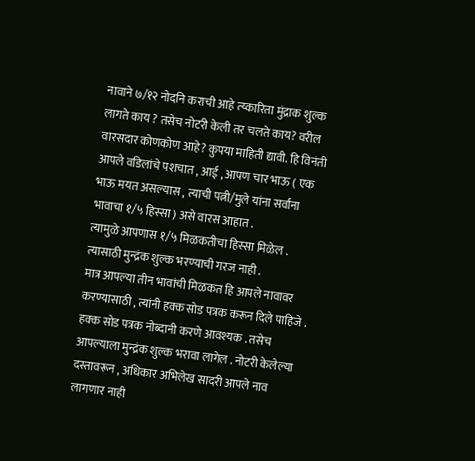नावाने ७/१२ नोदनि कराची आहे त्य्कारिता मुंद्राक शुल्क
लागते काय ? तसेच नोटरी केली तर चलते काय? वरील वारसदार कोणकोण आहे? कुपया माहिती द्यावी. हि विनंती
आपले वडिलांचे पशचात , आई , आपण चार भाऊ ( एक भाऊ मयत असल्यास , त्याची पत्नी/मुले यांना सर्वांना भावाचा १/५ हिस्सा ) असे वारस आहात .
त्यामुळे आपणास १/५ मिळकतीचा हिस्सा मिळेल . त्यासाठी मुन्द्रंक शुल्क भरण्याची गरज नाही .
मात्र आपल्या तीन भावांची मिळकत हि आपले नावावर करण्यासाठी , त्यांनी हक्क सोड पत्रक करून दिले पाहिजे .
हक्क सोड पत्रक नोब्दानी करणे आवश्यक . तसेच आपल्याला मुन्द्रंक शुल्क भरावा लागेल . नोटरी केलेल्या दस्तावरून , अधिकार अभिलेख सादरी आपले नाव लागणार नाही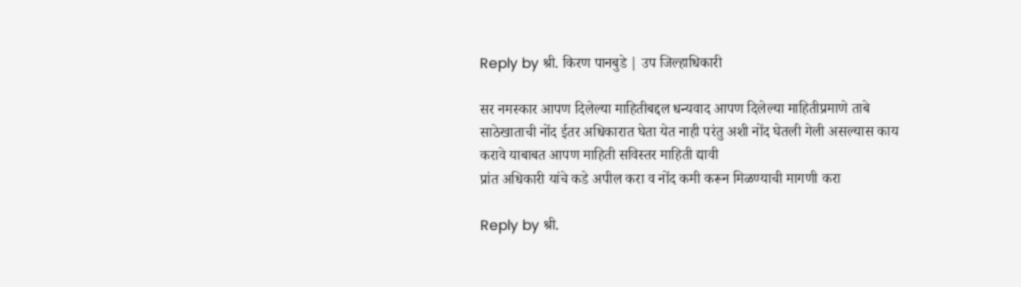Reply by श्री. किरण पानबुडे | उप जिल्हाधिकारी

सर नमस्कार आपण दिलेल्या माहितीबद्दल धन्यवाद आपण दिलेल्या माहितीप्रमाणे ताबे साठेखाताची नोंद ईतर अधिकारात घेता येत नाही परंतु अशी नोंद घेतली गेली असल्यास काय करावे याबाबत आपण माहिती सविस्तर माहिती द्यावी
प्रांत अधिकारी यांचे कडे अपील करा व नोंद कमी करून मिळण्याची मागणी करा

Reply by श्री.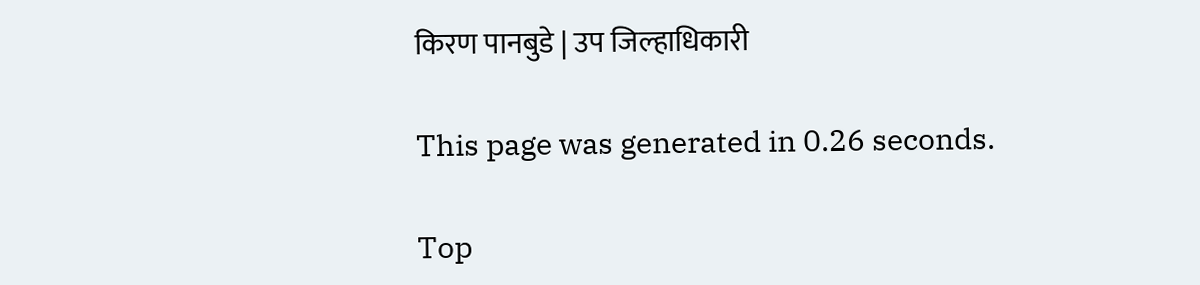किरण पानबुडे | उप जिल्हाधिकारी

This page was generated in 0.26 seconds.

Top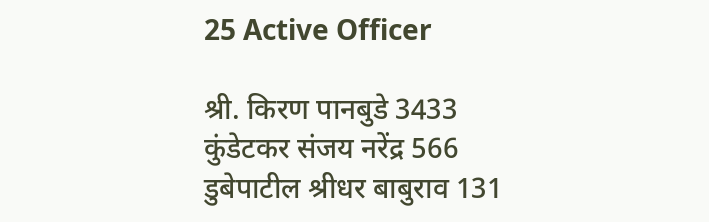25 Active Officer

श्री. किरण पानबुडे 3433
कुंडेटकर संजय नरेंद्र 566
डुबेपाटील श्रीधर बाबुराव 131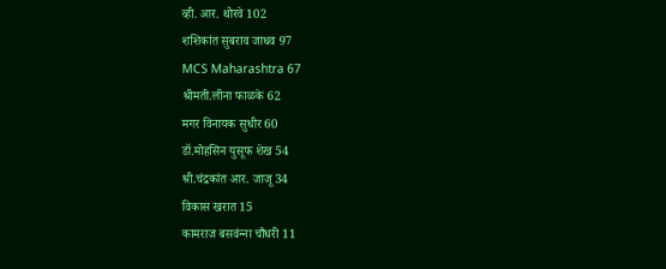व्ही. आर. थोरवे 102
शशिकांत सुबराव जाधव 97
MCS Maharashtra 67
श्रीमती.लीना फाळके 62
मगर विनायक सुधीर 60
डॉ.मोहसिन युसूफ शेख 54
श्री.चंद्रकांत आर. जाजू 34
विकास खरात 15
कामराज बसवंन्‍ना चौधरी 11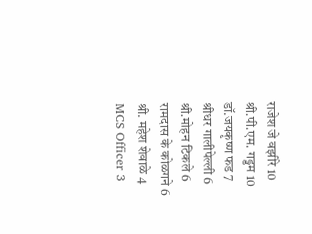राजेश जे वझीरे 10
श्री.पी.एम. गड्डम 10
डॉ.जयकृष्ण फड 7
श्रीधर गालीपेल्ली 6
श्री.मोहन टिकले 6
रामदास के कोळगने 6
श्री. महेश शेवाळे 4
MCS Officer 3